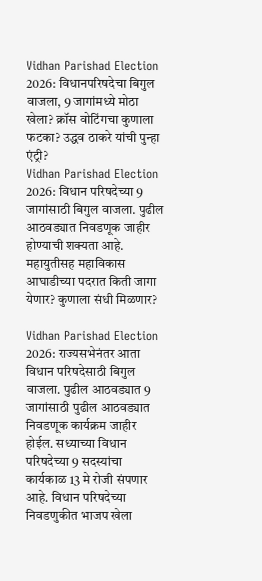Vidhan Parishad Election 2026: विधानपरिषदेचा बिगुल वाजला, 9 जागांमध्ये मोठा खेला? क्रॉस वोटिंगचा कुणाला फटका? उद्धव ठाकरे यांची पुन्हा एंट्री?
Vidhan Parishad Election 2026: विधान परिषदेच्या 9 जागांसाठी बिगुल वाजला. पुढील आठवड्यात निवडणूक जाहीर होण्याची शक्यता आहे. महायुतीसह महाविकास आघाडीच्या पदरात किती जागा येणार? कुणाला संधी मिळणार?

Vidhan Parishad Election 2026: राज्यसभेनंतर आता विधान परिषदेसाठी बिगुल वाजला. पुढील आठवड्यात 9 जागांसाठी पुढील आठवड्यात निवडणूक कार्यक्रम जाहीर होईल. सध्याच्या विधान परिषदेच्या 9 सदस्यांचा कार्यकाळ 13 मे रोजी संपणार आहे. विधान परिषदेच्या निवडणुकीत भाजप खेला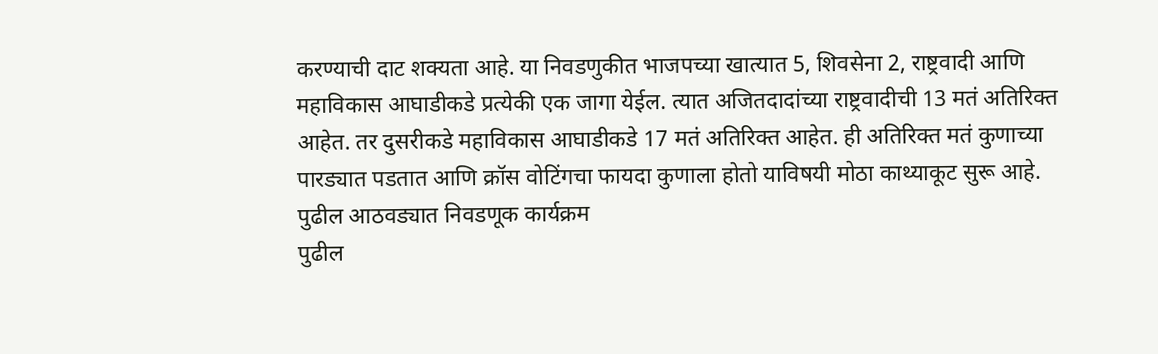करण्याची दाट शक्यता आहे. या निवडणुकीत भाजपच्या खात्यात 5, शिवसेना 2, राष्ट्रवादी आणि महाविकास आघाडीकडे प्रत्येकी एक जागा येईल. त्यात अजितदादांच्या राष्ट्रवादीची 13 मतं अतिरिक्त आहेत. तर दुसरीकडे महाविकास आघाडीकडे 17 मतं अतिरिक्त आहेत. ही अतिरिक्त मतं कुणाच्या पारड्यात पडतात आणि क्रॉस वोटिंगचा फायदा कुणाला होतो याविषयी मोठा काथ्याकूट सुरू आहे.
पुढील आठवड्यात निवडणूक कार्यक्रम
पुढील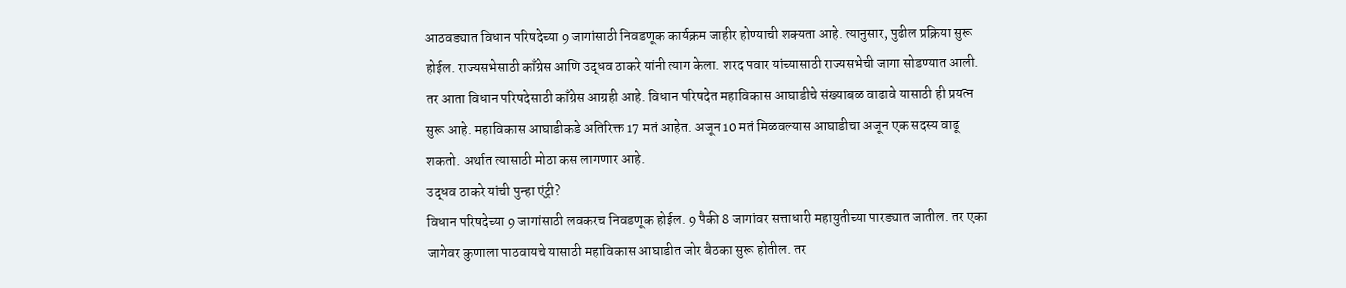आठवड्यात विधान परिषदेच्या 9 जागांसाठी निवडणूक कार्यक्रम जाहीर होण्याची शक्यता आहे. त्यानुसार, पुढील प्रक्रिया सुरू होईल. राज्यसभेसाठी काँग्रेस आणि उद्धव ठाकरे यांनी त्याग केला. शरद पवार यांच्यासाठी राज्यसभेची जागा सोडण्यात आली. तर आता विधान परिषदेसाठी काँग्रेस आग्रही आहे. विधान परिषदेत महाविकास आघाडीचे संख्याबळ वाढावे यासाठी ही प्रयत्न सुरू आहे. महाविकास आघाडीकडे अतिरिक्त 17 मतं आहेत. अजून 10 मतं मिळवल्यास आघाडीचा अजून एक सदस्य वाढू शकतो. अर्थात त्यासाठी मोठा कस लागणार आहे.
उद्धव ठाकरे यांची पुन्हा एंट्री?
विधान परिषदेच्या 9 जागांसाठी लवकरच निवडणूक होईल. 9 पैकी 8 जागांवर सत्ताधारी महायुतीच्या पारड्यात जातील. तर एका जागेवर कुणाला पाठवायचे यासाठी महाविकास आघाडीत जोर बैठका सुरू होतील. तर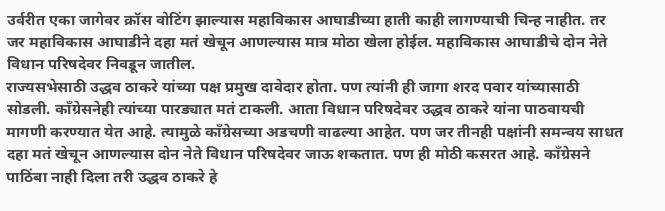उर्वरीत एका जागेवर क्रॉस वोटिंग झाल्यास महाविकास आघाडीच्या हाती काही लागण्याची चिन्ह नाहीत. तर जर महाविकास आघाडीने दहा मतं खेचून आणल्यास मात्र मोठा खेला होईल. महाविकास आघाडीचे दोन नेते विधान परिषदेवर निवडून जातील.
राज्यसभेसाठी उद्धव ठाकरे यांच्या पक्ष प्रमुख दावेदार होता. पण त्यांनी ही जागा शरद पवार यांच्यासाठी सोडली. काँग्रेसनेही त्यांच्या पारड्यात मतं टाकली. आता विधान परिषदेवर उद्धव ठाकरे यांना पाठवायची मागणी करण्यात येत आहे. त्यामुळे काँग्रेसच्या अडचणी वाढल्या आहेत. पण जर तीनही पक्षांनी समन्वय साधत दहा मतं खेचून आणल्यास दोन नेते विधान परिषदेवर जाऊ शकतात. पण ही मोठी कसरत आहे. काँग्रेसने पाठिंबा नाही दिला तरी उद्धव ठाकरे हे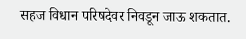सहज विधान परिषदेवर निवडून जाऊ शकतात.